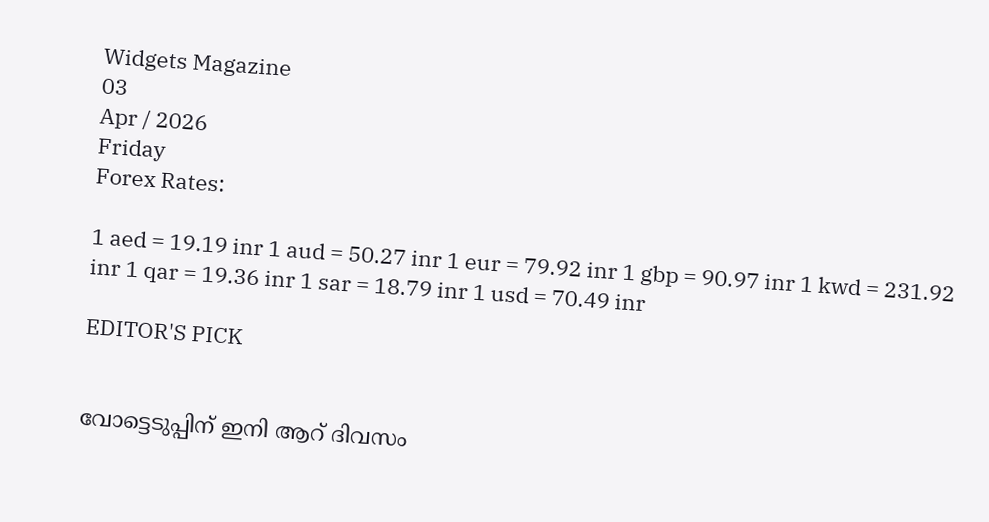Widgets Magazine
03
Apr / 2026
Friday
Forex Rates:

1 aed = 19.19 inr 1 aud = 50.27 inr 1 eur = 79.92 inr 1 gbp = 90.97 inr 1 kwd = 231.92 inr 1 qar = 19.36 inr 1 sar = 18.79 inr 1 usd = 70.49 inr

EDITOR'S PICK


വോട്ടെടുപ്പിന് ഇ‌നി ആറ് ദിവസം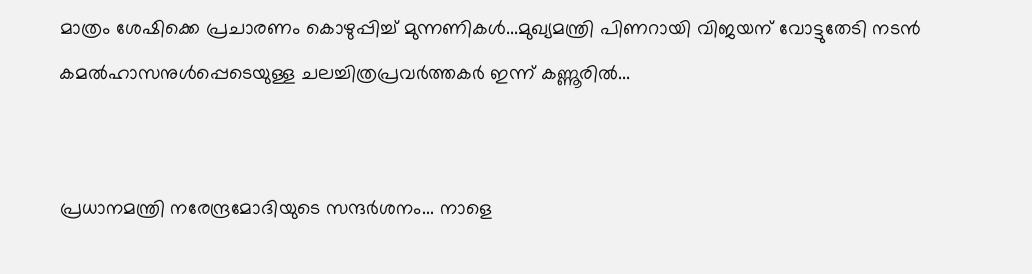മാത്രം ശേഷിക്കെ പ്രചാരണം കൊഴുപ്പിച്ച് മുന്നണികള്‍...മുഖ്യമന്ത്രി പിണറായി വിജയന് വോട്ടുതേടി നടന്‍ കമല്‍ഹാസനുള്‍പ്പെടെയുള്ള ചലച്ചിത്രപ്രവർത്തകർ ഇന്ന് കണ്ണൂരില്‍...


പ്രധാനമന്ത്രി നരേന്ദ്രമോദിയുടെ സന്ദർശനം... നാളെ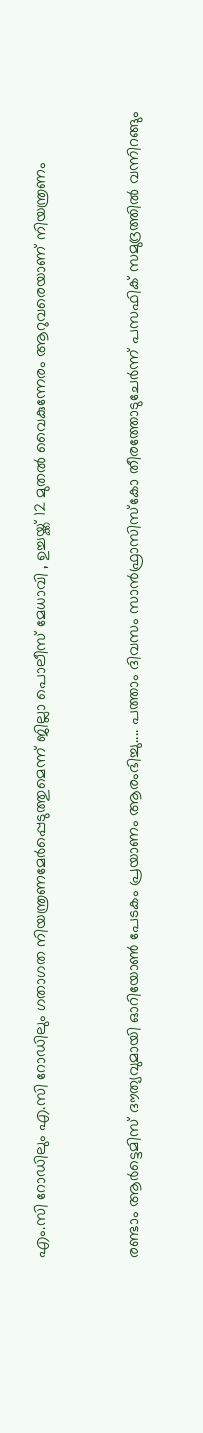എം.സി റോഡിലും എ.സി റോഡിലും ഗതാഗത നിയന്ത്രണമേർപ്പെടുത്തുമെന്ന് ജില്ലാ പൊലീസ് മേധാവി , ഉച്ചയ്ക്ക് 12 മുതൽ വൈകുന്നേരം ആറുവരെയാണ് നിയന്ത്രണം


രണ്ടാം ആർട്ടെമിസ് ദൗത്യവുമായി ഓറിയോൺ പേടകം പ്രയാണം ആരംഭിച്ചു.... പത്താം ദിവസം സാൻഫ്രാസിസ്കോ തീരത്തോടുചേർന്ന് പസഫിക് സമുദ്രത്തിൽ വന്നിറങ്ങും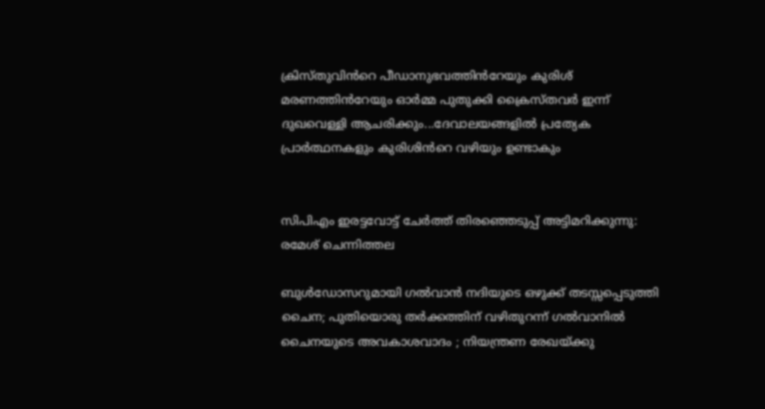ക്രിസ്തുവിൻറെ പീഡാനുഭവത്തിൻറേയും കുരിശ് മരണത്തിൻറേയും ഓർമ്മ പുതുക്കി ക്രൈസ്തവർ ഇന്ന് ദുഖവെള്ളി ആചരിക്കും...ദേവാലയങ്ങളിൽ പ്രത്യേക പ്രാർത്ഥനകളും കുരിശിൻറെ വഴിയും ഉണ്ടാകും


സിപിഎം ഇരട്ടവോട്ട് ചേര്‍ത്ത് തിരഞ്ഞെടുപ്പ് അട്ടിമറിക്കുന്നു: രമേശ് ചെന്നിത്തല

ബുൾഡോസറുമായി ഗൽവാൻ നദിയുടെ ഒഴുക്ക് തടസ്സപ്പെടുത്തി ചൈന; പുതിയൊരു തർക്കത്തിന് വഴിതുറന്ന് ഗൽവാനിൽ ചൈനയുടെ അവകാശവാദം ; നിയന്ത്രണ രേഖയ്ക്കു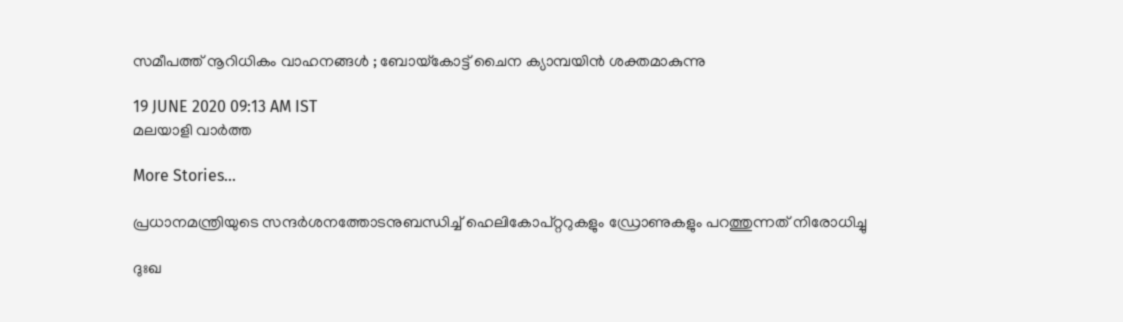സമീപത്ത് നൂറിധികം വാഹനങ്ങൾ ; ബോയ്‌കോട്ട് ചൈന ക്യാമ്പയിൻ ശക്തമാകുന്നു

19 JUNE 2020 09:13 AM IST
മലയാളി വാര്‍ത്ത

More Stories...

പ്രധാനമന്ത്രിയുടെ സന്ദര്‍ശനത്തോടനുബന്ധിച്ച് ഹെലികോപ്റ്ററുകളും ഡ്രോണുകളും പറത്തുന്നത് നിരോധിച്ചു

ദുഃഖ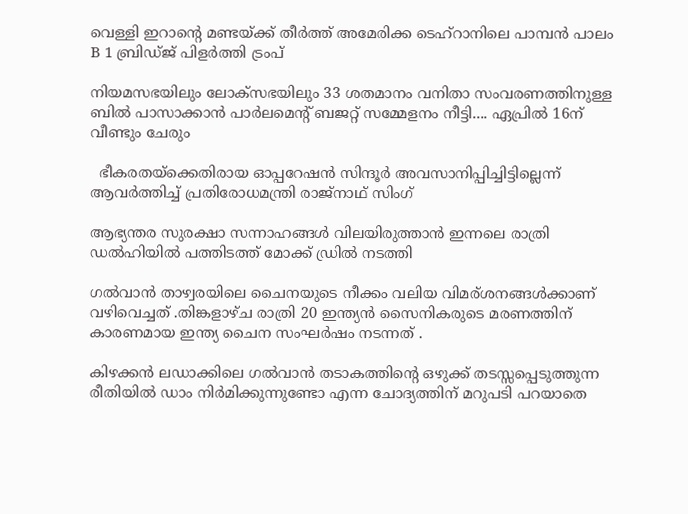വെള്ളി ഇറാന്റെ മണ്ടയ്ക്ക് തീർത്ത് അമേരിക്ക ടെഹ്റാനിലെ പാമ്പൻ പാലം B 1 ബ്രിഡ്ജ് പിളർത്തി ട്രംപ്

നിയമസഭയിലും ലോക്സഭയിലും 33 ശതമാനം വനിതാ സംവരണത്തിനുള്ള ബിൽ പാസാക്കാൻ പാർലമെന്റ് ബജറ്റ് സമ്മേളനം നീട്ടി.... ഏപ്രിൽ 16ന് വീണ്ടും ചേരും

  ഭീകരതയ്ക്കെതിരായ ഓപ്പറേഷൻ സിന്ദൂർ അവസാനിപ്പിച്ചിട്ടില്ലെന്ന് ആവർത്തിച്ച് പ്രതിരോധമന്ത്രി രാജ്നാഥ് സിംഗ്

ആഭ്യന്തര സുരക്ഷാ സന്നാഹങ്ങൾ വിലയിരുത്താൻ ഇന്നലെ രാത്രി ഡൽഹിയിൽ പത്തിടത്ത് മോക്ക് ഡ്രിൽ നടത്തി

ഗൽവാൻ താഴ്വരയിലെ ചൈനയുടെ നീക്കം വലിയ വിമര്ശനങ്ങൾക്കാണ് വഴിവെച്ചത് .തിങ്കളാഴ്ച രാത്രി 20 ഇന്ത്യന്‍ സൈനികരുടെ മരണത്തിന് കാരണമായ ഇന്ത്യ ചൈന സംഘര്‍ഷം നടന്നത് .

കിഴക്കൻ ലഡാക്കിലെ ഗൽവാൻ തടാകത്തിന്റെ ഒഴുക്ക് തടസ്സപ്പെടുത്തുന്ന രീതിയിൽ ഡാം നിർമിക്കുന്നുണ്ടോ എന്ന ചോദ്യത്തിന് മറുപടി പറയാതെ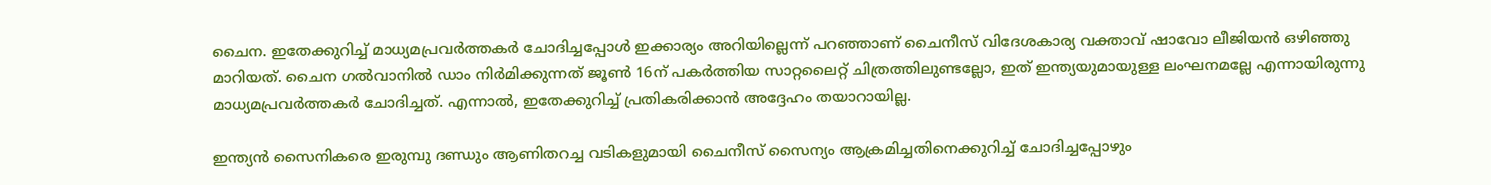ചൈന. ഇതേക്കുറിച്ച് മാധ്യമപ്രവർത്തകർ ചോദിച്ചപ്പോൾ ഇക്കാര്യം അറിയില്ലെന്ന് പറഞ്ഞാണ് ചൈനീസ് വിദേശകാര്യ വക്താവ് ഷാവോ ലീജിയൻ ഒഴിഞ്ഞു മാറിയത്. ചൈന ഗൽവാനിൽ ഡാം നിർമിക്കുന്നത് ജൂൺ 16ന് പകർത്തിയ സാറ്റലൈറ്റ് ചിത്രത്തിലുണ്ടല്ലോ, ഇത് ഇന്ത്യയുമായുള്ള ലംഘനമല്ലേ എന്നായിരുന്നു മാധ്യമപ്രവർത്തകർ ചോദിച്ചത്. എന്നാൽ, ഇതേക്കുറിച്ച് പ്രതികരിക്കാൻ അദ്ദേഹം തയാറായില്ല.

ഇന്ത്യൻ സൈനികരെ ഇരുമ്പു ദണ്ഡും ആണിതറച്ച വടികളുമായി ചൈനീസ് സൈന്യം ആക്രമിച്ചതിനെക്കുറിച്ച് ചോദിച്ചപ്പോഴും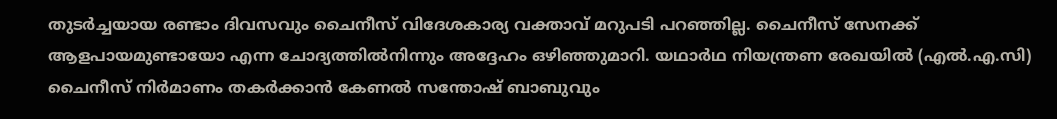തുടർച്ചയായ രണ്ടാം ദിവസവും ചൈനീസ് വിദേശകാര്യ വക്താവ് മറുപടി പറഞ്ഞില്ല. ചൈനീസ് സേനക്ക് ആളപായമുണ്ടായോ എന്ന ചോദ്യത്തിൽനിന്നും അദ്ദേഹം ഒഴിഞ്ഞുമാറി. യഥാർഥ നിയന്ത്രണ രേഖയിൽ (എൽ.എ.സി) ചൈനീസ് നിർമാണം തകർക്കാൻ കേണൽ സന്തോഷ് ബാബുവും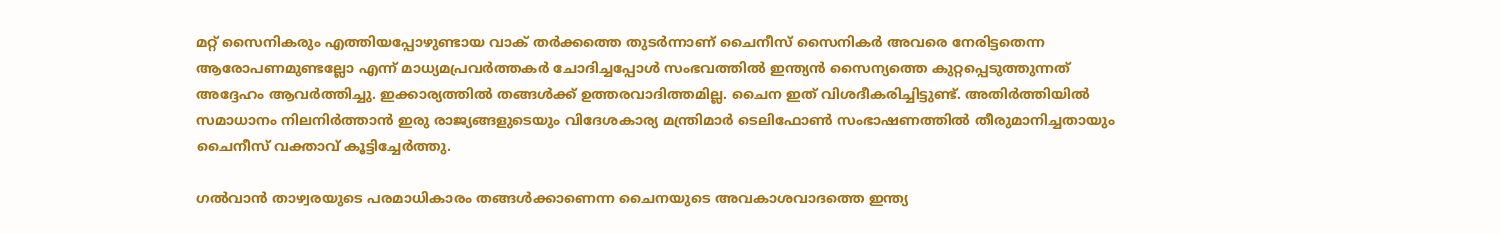മറ്റ് സൈനികരും എത്തിയപ്പോഴുണ്ടായ വാക് തർക്കത്തെ തുടർന്നാണ് ചൈനീസ് സൈനികർ അവരെ നേരിട്ടതെന്ന ആരോപണമുണ്ടല്ലോ എന്ന് മാധ്യമപ്രവർത്തകർ ചോദിച്ചപ്പോൾ സംഭവത്തിൽ ഇന്ത്യൻ സൈന്യത്തെ കുറ്റപ്പെടുത്തുന്നത് അദ്ദേഹം ആവർത്തിച്ചു. ഇക്കാര്യത്തിൽ തങ്ങൾക്ക് ഉത്തരവാദിത്തമില്ല. ചൈന ഇത് വിശദീകരിച്ചിട്ടുണ്ട്. അതിർത്തിയിൽ സമാധാനം നിലനിർത്താൻ ഇരു രാജ്യങ്ങളുടെയും വിദേശകാര്യ മന്ത്രിമാർ ടെലിഫോൺ സംഭാഷണത്തിൽ തീരുമാനിച്ചതായും ചൈനീസ് വക്താവ് കൂട്ടിച്ചേർത്തു.

ഗൽവാൻ താഴ്വരയുടെ പരമാധികാരം തങ്ങൾക്കാണെന്ന ചൈനയുടെ അവകാശവാദത്തെ ഇന്ത്യ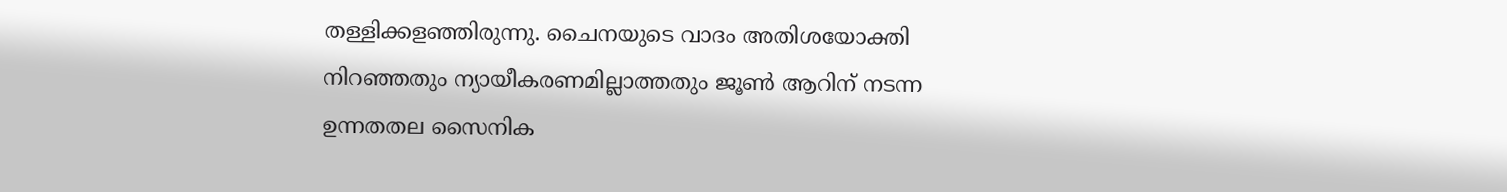തള്ളിക്കളഞ്ഞിരുന്നു. ചൈനയുടെ വാദം അതിശയോക്തി നിറഞ്ഞതും ന്യായീകരണമില്ലാത്തതും ജൂൺ ആറിന് നടന്ന ഉന്നതതല സൈനിക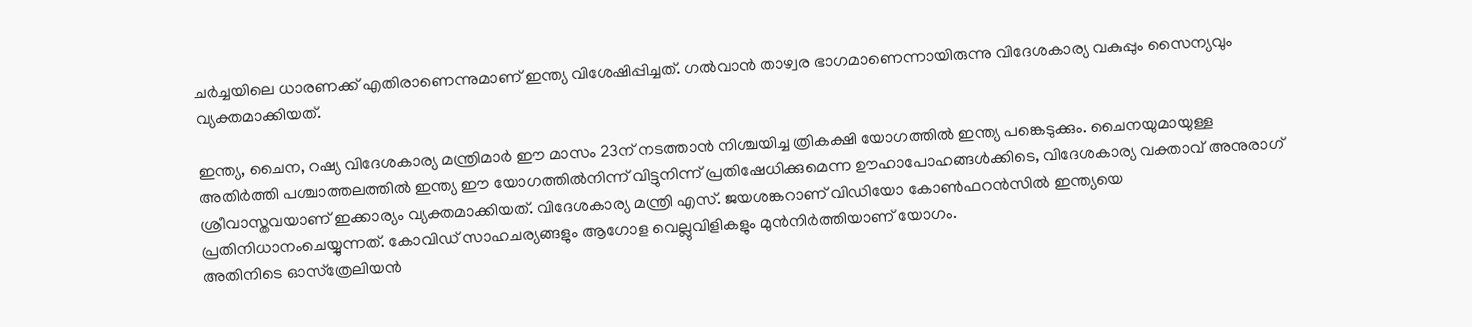ചർച്ചയിലെ ധാരണക്ക് എതിരാണെന്നുമാണ് ഇന്ത്യ വിശേഷിപ്പിച്ചത്. ഗൽവാൻ താഴ്വര ഭാഗമാണെന്നായിരുന്നു വിദേശകാര്യ വകുപ്പും സൈന്യവും വ്യക്തമാക്കിയത്.

ഇന്ത്യ, ചൈന, റഷ്യ വിദേശകാര്യ മന്ത്രിമാർ ഈ മാസം 23ന് നടത്താൻ നിശ്ചയിച്ച ത്രികക്ഷി യോഗത്തിൽ ഇന്ത്യ പങ്കെടുക്കും. ചൈനയുമായുള്ള അതിർത്തി പശ്ചാത്തലത്തിൽ ഇന്ത്യ ഈ യോഗത്തിൽനിന്ന് വിട്ടുനിന്ന് പ്രതിഷേധിക്കുമെന്ന ഊഹാപോഹങ്ങൾക്കിടെ, വിദേശകാര്യ വക്താവ് അനുരാഗ് ശ്രീവാസ്തവയാണ് ഇക്കാര്യം വ്യക്തമാക്കിയത്. വിദേശകാര്യ മന്ത്രി എസ്. ജയശങ്കറാണ് വിഡിയോ കോൺഫറൻസിൽ ഇന്ത്യയെ പ്രതിനിധാനംചെയ്യുന്നത്. കോവിഡ് സാഹചര്യങ്ങളും ആഗോള വെല്ലുവിളികളും മുൻനിർത്തിയാണ് യോഗം.
അതിനിടെ ഓസ്‌ത്രേലിയന്‍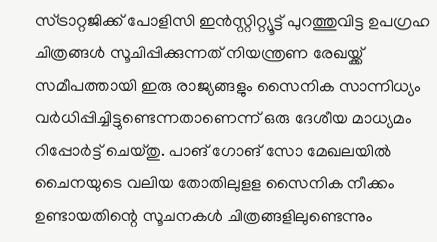സ്ട്രാറ്റജിക്ക് പോളിസി ഇന്‍സ്റ്റിറ്റ്യൂട്ട് പുറത്തുവിട്ട ഉപഗ്രഹ ചിത്രങ്ങള്‍ സൂചിപ്പിക്കുന്നത് നിയന്ത്രണ രേഖയ്ക്ക് സമീപത്തായി ഇരു രാജ്യങ്ങളും സൈനിക സാന്നിധ്യം വര്‍ധിപ്പിച്ചിട്ടുണ്ടെന്നതാണെന്ന് ഒരു ദേശീയ മാധ്യമം റിപ്പോര്‍ട്ട് ചെയ്തു. പാങ് ഗോങ് സോ മേഖലയില്‍ ചൈനയുടെ വലിയ തോതിലുളള സൈനിക നീക്കം ഉണ്ടായതിന്റെ സൂചനകള്‍ ചിത്രങ്ങളിലുണ്ടെന്നും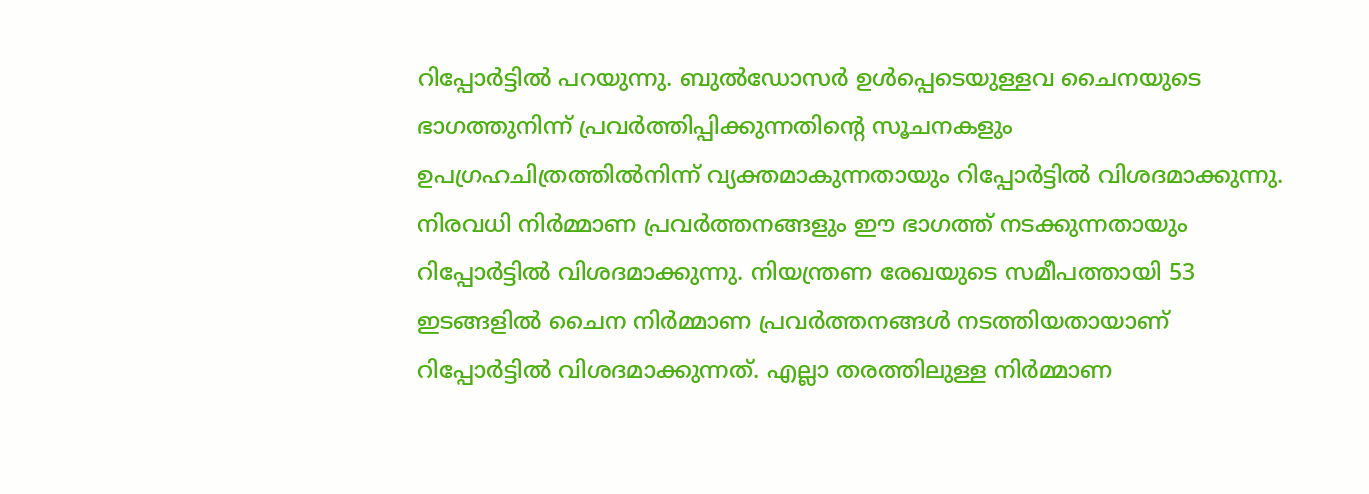റിപ്പോര്‍ട്ടില്‍ പറയുന്നു. ബുല്‍ഡോസര്‍ ഉള്‍പ്പെടെയുള്ളവ ചൈനയുടെ ഭാഗത്തുനിന്ന് പ്രവര്‍ത്തിപ്പിക്കുന്നതിന്റെ സൂചനകളും ഉപഗ്രഹചിത്രത്തില്‍നിന്ന് വ്യക്തമാകുന്നതായും റിപ്പോര്‍ട്ടില്‍ വിശദമാക്കുന്നു. നിരവധി നിര്‍മ്മാണ പ്രവര്‍ത്തനങ്ങളും ഈ ഭാഗത്ത് നടക്കുന്നതായും റിപ്പോര്‍ട്ടില്‍ വിശദമാക്കുന്നു. നിയന്ത്രണ രേഖയുടെ സമീപത്തായി 53 ഇടങ്ങളില്‍ ചൈന നിര്‍മ്മാണ പ്രവര്‍ത്തനങ്ങള്‍ നടത്തിയതായാണ് റിപ്പോര്‍ട്ടില്‍ വിശദമാക്കുന്നത്. എല്ലാ തരത്തിലുള്ള നിര്‍മ്മാണ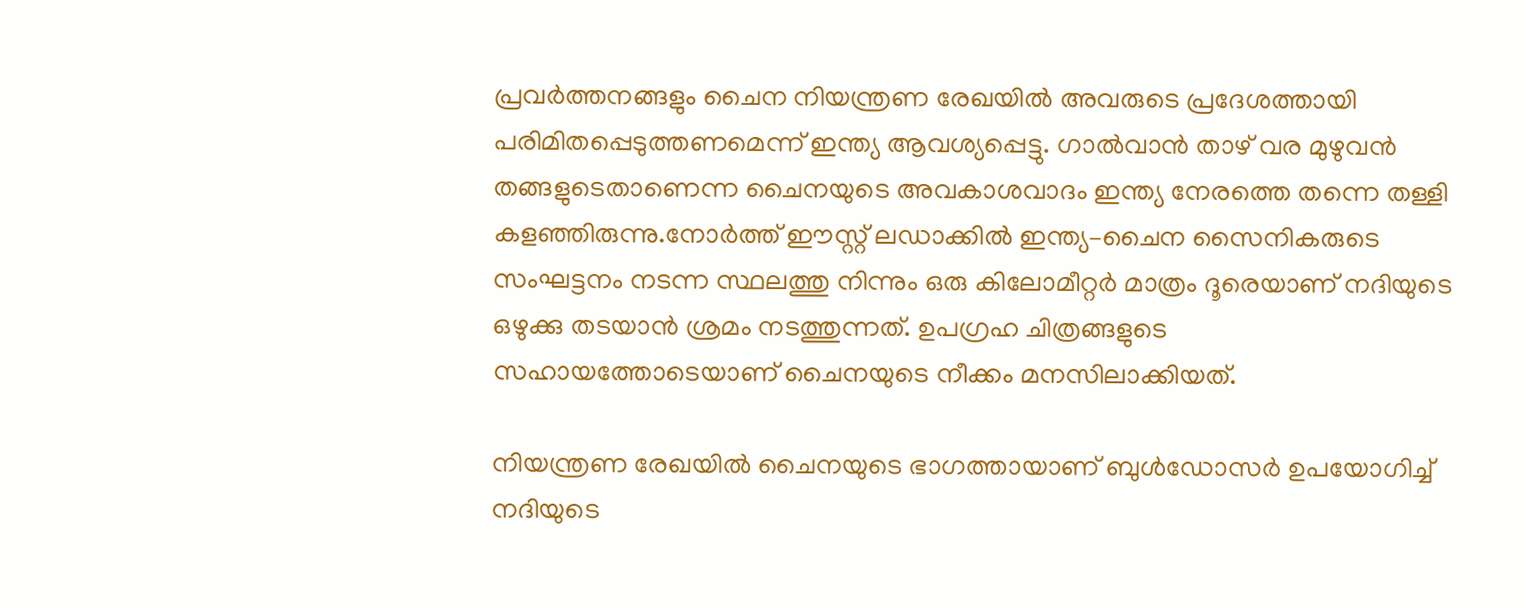പ്രവര്‍ത്തനങ്ങളും ചൈന നിയന്ത്രണ രേഖയില്‍ അവരുടെ പ്രദേശത്തായി പരിമിതപ്പെടുത്തണമെന്ന് ഇന്ത്യ ആവശ്യപ്പെട്ടു. ഗാല്‍വാന്‍ താഴ് വര മുഴുവന്‍ തങ്ങളുടെതാണെന്ന ചൈനയുടെ അവകാശവാദം ഇന്ത്യ നേരത്തെ തന്നെ തള്ളി കളഞ്ഞിരുന്നു.നോർത്ത് ഈസ്റ്റ് ലഡാക്കിൽ ഇന്ത്യ–ചൈന സൈനികരുടെ സംഘട്ടനം നടന്ന സ്ഥലത്തു നിന്നും ഒരു കിലോമീറ്റർ മാത്രം ദൂരെയാണ് നദിയുടെ ഒഴുക്കു തടയാൻ ശ്രമം നടത്തുന്നത്. ഉപഗ്രഹ ചിത്രങ്ങളുടെ സഹായത്തോടെയാണ് ചൈനയുടെ നീക്കം മനസിലാക്കിയത്.

നിയന്ത്രണ രേഖയിൽ ചൈനയുടെ ഭാഗത്തായാണ് ബുൾഡോസർ ഉപയോഗിച്ച് നദിയുടെ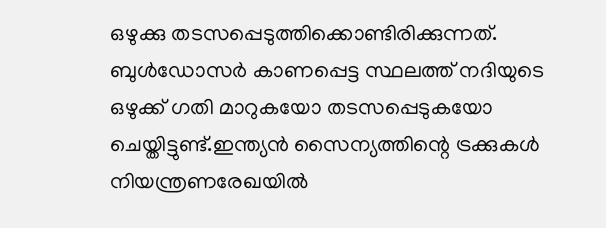ഒഴുക്കു തടസപ്പെടുത്തിക്കൊണ്ടിരിക്കുന്നത്. ബുൾഡോസർ കാണപ്പെട്ട സ്ഥലത്ത് നദിയുടെ ഒഴുക്ക് ഗതി മാറുകയോ തടസപ്പെടുകയോ ചെയ്തിട്ടുണ്ട്.ഇന്ത്യൻ സൈന്യത്തിന്റെ ട്രക്കുകൾ നിയന്ത്രണരേഖയിൽ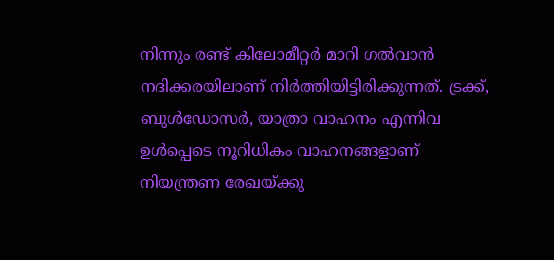നിന്നും രണ്ട് കിലോമീറ്റർ മാറി ഗൽവാൻ നദിക്കരയിലാണ് നിർത്തിയിട്ടിരിക്കുന്നത്. ട്രക്ക്, ബുൾഡോസർ, യാത്രാ വാഹനം എന്നിവ ഉൾപ്പെടെ നൂറിധികം വാഹനങ്ങളാണ് നിയന്ത്രണ രേഖയ്ക്കു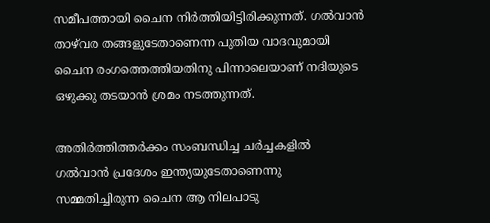സമീപത്തായി ചൈന നിർത്തിയിട്ടിരിക്കുന്നത്. ഗൽവാൻ താഴ്‌വര തങ്ങളുടേതാണെന്ന പുതിയ വാദവുമായി ചൈന രംഗത്തെത്തിയതിനു പിന്നാലെയാണ് നദിയുടെ ഒഴുക്കു തടയാൻ ശ്രമം നടത്തുന്നത്.

അതിർത്തിത്തർക്കം സംബന്ധിച്ച ചർച്ചകളിൽ ഗൽവാൻ പ്രദേശം ഇന്ത്യയുടേതാണെന്നു സമ്മതിച്ചിരുന്ന ചൈന ആ നിലപാടു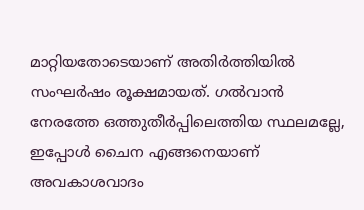മാറ്റിയതോടെയാണ് അതിർത്തിയിൽ സംഘർഷം രൂക്ഷമായത്. ഗൽവാൻ നേരത്തേ ഒത്തുതീർപ്പിലെത്തിയ സ്ഥലമല്ലേ, ഇപ്പോൾ ചൈന എങ്ങനെയാണ് അവകാശവാദം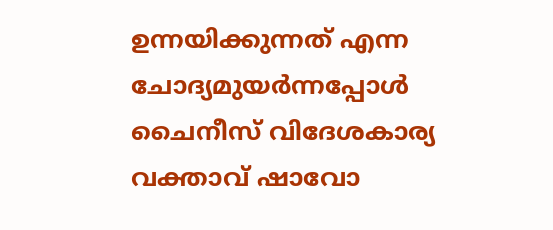ഉന്നയിക്കുന്നത് എന്ന ചോദ്യമുയർന്നപ്പോൾ ചൈനീസ് വിദേശകാര്യ വക്താവ് ഷാവോ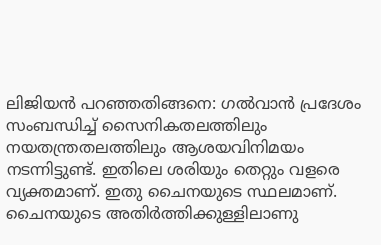ലിജിയൻ പറഞ്ഞതിങ്ങനെ: ഗൽവാൻ പ്രദേശം സംബന്ധിച്ച് സൈനികതലത്തിലും നയതന്ത്രതലത്തിലും ആശയവിനിമയം നടന്നിട്ടുണ്ട്. ഇതിലെ ശരിയും തെറ്റും വളരെ വ്യക്തമാണ്. ഇതു ചൈനയുടെ സ്ഥലമാണ്. ചൈനയുടെ അതിർത്തിക്കുള്ളിലാണു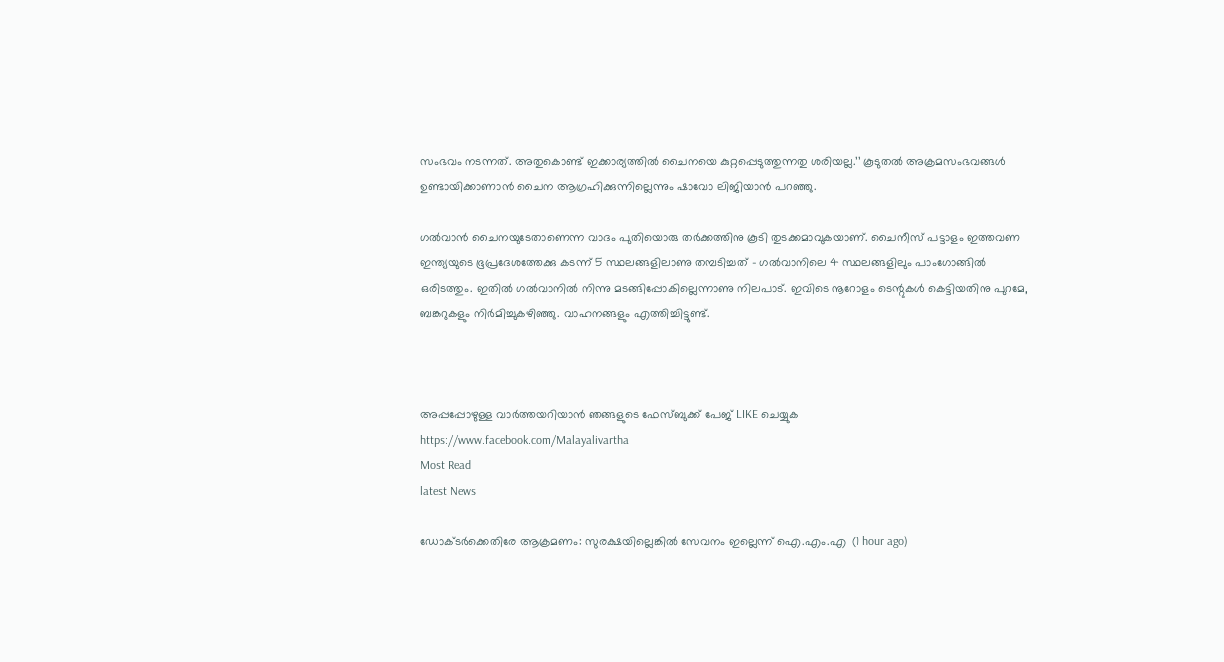സംഭവം നടന്നത്. അതുകൊണ്ട് ഇക്കാര്യത്തിൽ ചൈനയെ കുറ്റപ്പെടുത്തുന്നതു ശരിയല്ല.’’ കൂടുതൽ അക്രമസംഭവങ്ങൾ ഉണ്ടായിക്കാണാൻ ചൈന ആഗ്രഹിക്കുന്നില്ലെന്നും ഷാവോ ലിജിയാൻ പറഞ്ഞു.

ഗൽവാൻ ചൈനയുടേതാണെന്ന വാദം പുതിയൊരു തർക്കത്തിനു കൂടി തുടക്കമാവുകയാണ്. ചൈനീസ് പട്ടാളം ഇത്തവണ ഇന്ത്യയുടെ ഭൂപ്രദേശത്തേക്കു കടന്ന് 5 സ്ഥലങ്ങളിലാണു തമ്പടിച്ചത് – ഗൽവാനിലെ 4 സ്ഥലങ്ങളിലും പാംഗോങ്ങിൽ ഒരിടത്തും. ഇതിൽ ഗൽവാനിൽ നിന്നു മടങ്ങിപ്പോകില്ലെന്നാണു നിലപാട്. ഇവിടെ നൂറോളം ടെന്റുകൾ കെട്ടിയതിനു പുറമേ, ബങ്കറുകളും നിർമിച്ചുകഴിഞ്ഞു. വാഹനങ്ങളും എത്തിച്ചിട്ടുണ്ട്.



അപ്പപ്പോഴുള്ള വാര്‍ത്തയറിയാന്‍ ഞങ്ങളുടെ ഫേസ്‌ബുക്ക്‌ പേജ് LIKE ചെയ്യുക
https://www.facebook.com/Malayalivartha
Most Read
latest News

ഡോക്ടര്‍ക്കെതിരേ ആക്രമണം: സുരക്ഷയില്ലെങ്കില്‍ സേവനം ഇല്ലെന്ന് ഐ.എം.എ  (1 hour ago)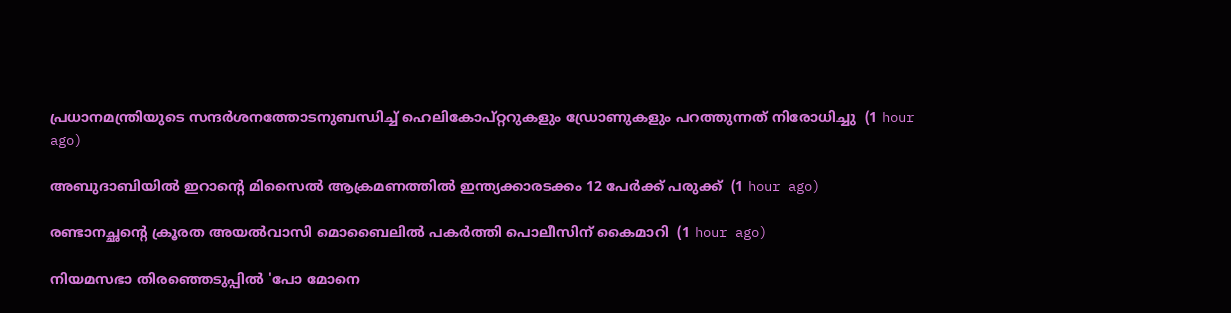പ്രധാനമന്ത്രിയുടെ സന്ദര്‍ശനത്തോടനുബന്ധിച്ച് ഹെലികോപ്റ്ററുകളും ഡ്രോണുകളും പറത്തുന്നത് നിരോധിച്ചു  (1 hour ago)

അബുദാബിയില്‍ ഇറാന്റെ മിസൈല്‍ ആക്രമണത്തില്‍ ഇന്ത്യക്കാരടക്കം 12 പേര്‍ക്ക് പരുക്ക്  (1 hour ago)

രണ്ടാനച്ഛന്റെ ക്രൂരത അയല്‍വാസി മൊബൈലില്‍ പകര്‍ത്തി പൊലീസിന് കൈമാറി  (1 hour ago)

നിയമസഭാ തിരഞ്ഞെടുപ്പില്‍ 'പോ മോനെ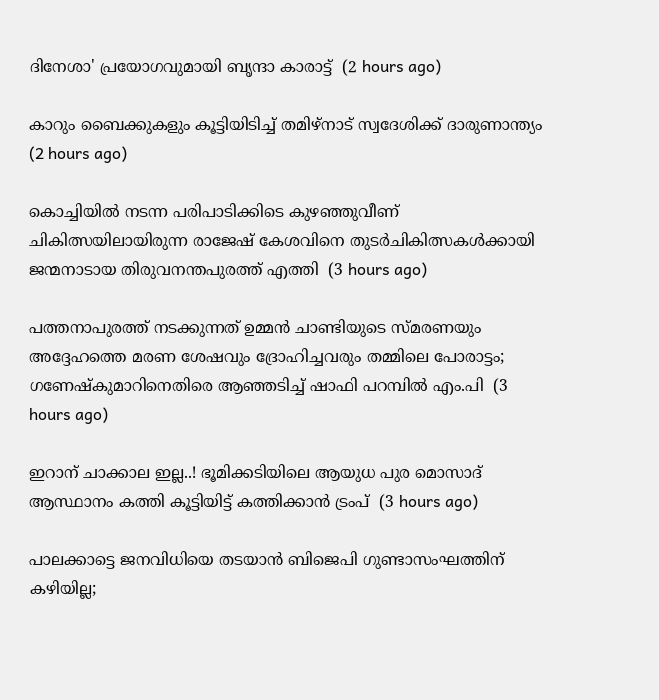ദിനേശാ' പ്രയോഗവുമായി ബൃന്ദാ കാരാട്ട്  (2 hours ago)

കാറും ബൈക്കുകളും കൂട്ടിയിടിച്ച് തമിഴ്‌നാട് സ്വദേശിക്ക് ദാരുണാന്ത്യം  (2 hours ago)

കൊച്ചിയില്‍ നടന്ന പരിപാടിക്കിടെ കുഴഞ്ഞുവീണ് ചികിത്സയിലായിരുന്ന രാജേഷ് കേശവിനെ തുടര്‍ചികിത്സകള്‍ക്കായി ജന്മനാടായ തിരുവനന്തപുരത്ത് എത്തി  (3 hours ago)

പത്തനാപുരത്ത് നടക്കുന്നത് ഉമ്മൻ ചാണ്ടിയുടെ സ്മരണയും അദ്ദേഹത്തെ മരണ ശേഷവും ദ്രോഹിച്ചവരും തമ്മിലെ പോരാട്ടം; ഗണേഷ്കുമാറിനെതിരെ ആഞ്ഞടിച്ച് ഷാഫി പറമ്പിൽ എം.പി  (3 hours ago)

ഇറാന് ചാക്കാല ഇല്ല..! ഭൂമിക്കടിയിലെ ആയുധ പുര മൊസാദ് ആസ്ഥാനം കത്തി കൂട്ടിയിട്ട് കത്തിക്കാൻ ട്രംപ്  (3 hours ago)

പാലക്കാട്ടെ ജനവിധിയെ തടയാൻ ബിജെപി ഗുണ്ടാസംഘത്തിന് കഴിയില്ല;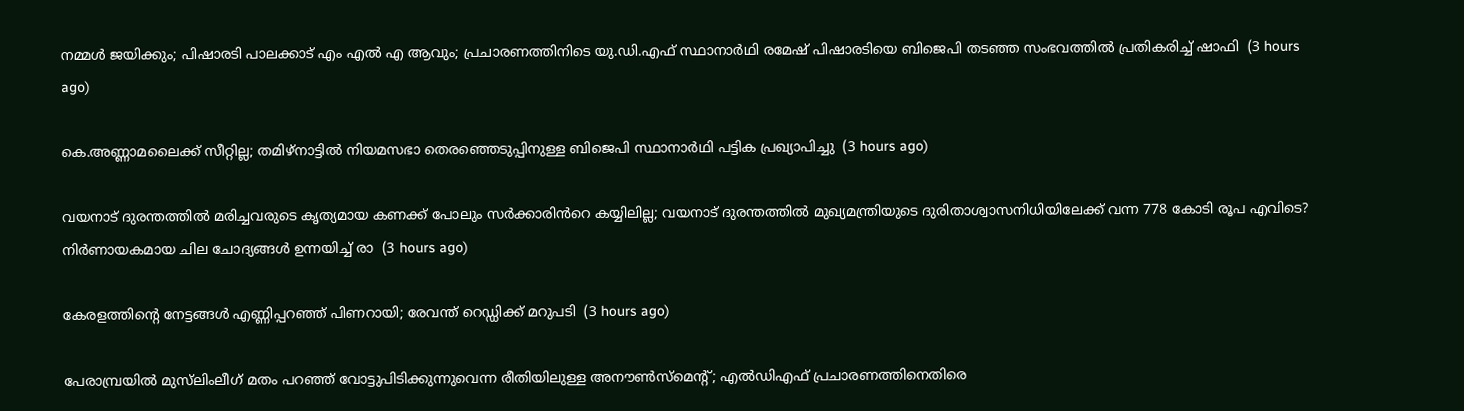നമ്മൾ ജയിക്കും; പിഷാരടി പാലക്കാട് എം എൽ എ ആവും; പ്രചാരണത്തിനിടെ യു.ഡി.എഫ് സ്ഥാനാർഥി രമേഷ് പിഷാരടിയെ ബിജെപി തടഞ്ഞ സംഭവത്തിൽ പ്രതികരിച്ച് ഷാഫി  (3 hours ago)

കെ.അണ്ണാമലൈക്ക് സീറ്റില്ല; തമിഴ്നാട്ടിൽ നിയമസഭാ തെരഞ്ഞെടുപ്പിനുള്ള ബിജെപി സ്ഥാനാർഥി പട്ടിക പ്രഖ്യാപിച്ചു  (3 hours ago)

വയനാട് ദുരന്തത്തിൽ മരിച്ചവരുടെ കൃത്യമായ കണക്ക് പോലും സർക്കാരിൻറെ കയ്യിലില്ല; വയനാട് ദുരന്തത്തിൽ മുഖ്യമന്ത്രിയുടെ ദുരിതാശ്വാസനിധിയിലേക്ക് വന്ന 778 കോടി രൂപ എവിടെ? നിർണായകമായ ചില ചോദ്യങ്ങൾ ഉന്നയിച്ച് രാ  (3 hours ago)

കേരളത്തിന്റെ നേട്ടങ്ങള്‍ എണ്ണിപ്പറഞ്ഞ് പിണറായി; രേവന്ത് റെഡ്ഡിക്ക് മറുപടി  (3 hours ago)

പേരാമ്പ്രയിൽ മുസ്‌ലിംലീഗ് മതം പറഞ്ഞ് വോട്ടുപിടിക്കുന്നുവെന്ന രീതിയിലുള്ള അനൗൺസ്‌മെന്റ്; എൽഡിഎഫ് പ്രചാരണത്തിനെതിരെ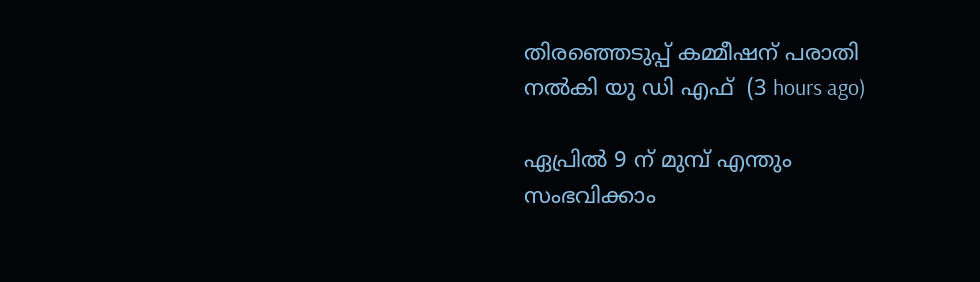തിരഞ്ഞെടുപ്പ് കമ്മീഷന് പരാതി നൽകി യു ഡി എഫ്  (3 hours ago)

ഏപ്രിൽ 9 ന് മുമ്പ് എന്തും സംഭവിക്കാം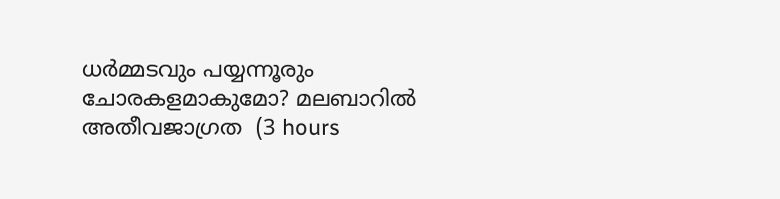ധർമ്മടവും പയ്യന്നൂരും ചോരകളമാകുമോ? മലബാറിൽ അതീവജാഗ്രത  (3 hours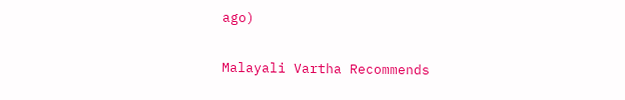ago)

Malayali Vartha Recommends